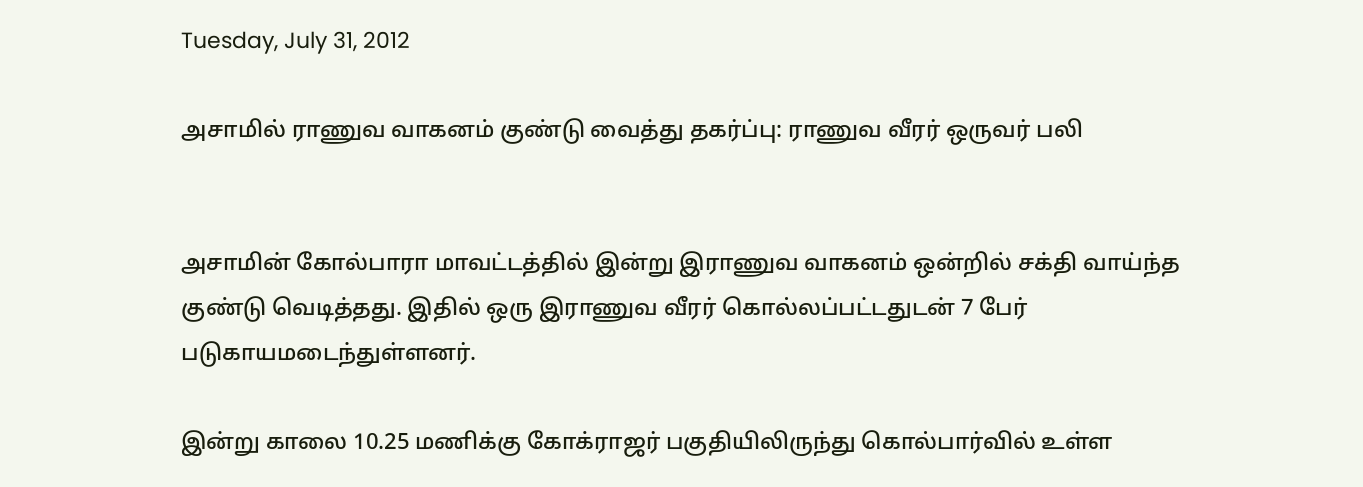Tuesday, July 31, 2012

அசாமில் ராணுவ வாகனம் குண்டு வைத்து தகர்ப்பு: ராணுவ வீரர் ஒருவர் பலி


அசாமின் கோல்பாரா மாவட்டத்தில் இன்று இராணுவ வாகனம் ஒன்றில் சக்தி வாய்ந்த குண்டு வெடித்தது. இதில் ஒரு இராணுவ வீரர் கொல்லப்பட்டதுடன் 7 பேர் படுகாயமடைந்துள்ளனர்.

இன்று காலை 10.25 மணிக்கு கோக்ராஜர் பகுதியிலிருந்து கொல்பார்வில் உள்ள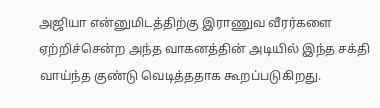அஜியா என்னுமிடத்திற்கு இராணுவ வீரர்களை ஏற்றிச்சென்ற அந்த வாகனத்தின் அடியில் இந்த சக்தி வாய்ந்த குண்டு வெடித்ததாக கூறப்படுகிறது.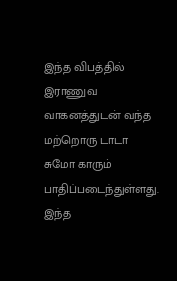இந்த விபத்தில் இராணுவ வாகனத்துடன் வந்த மற்றொரு டாடா சுமோ காரும் பாதிப்படைந்துள்ளது. இந்த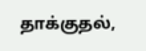தாக்குதல்,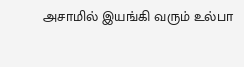அசாமில் இயங்கி வரும் உல்பா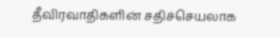தீவிரவாதிகளின் சதிச்செயலாக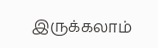இருக்கலாம்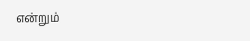என்றும்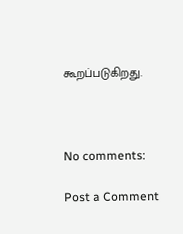கூறப்படுகிறது.



No comments:

Post a Comment